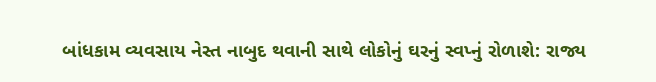બાંધકામ વ્યવસાય નેસ્ત નાબુદ થવાની સાથે લોકોનું ઘરનું સ્વપ્નું રોળાશે: રાજ્ય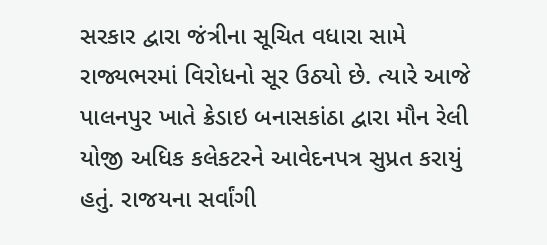સરકાર દ્વારા જંત્રીના સૂચિત વધારા સામે રાજ્યભરમાં વિરોધનો સૂર ઉઠ્યો છે. ત્યારે આજે પાલનપુર ખાતે ક્રેડાઇ બનાસકાંઠા દ્વારા મૌન રેલી યોજી અધિક કલેકટરને આવેદનપત્ર સુપ્રત કરાયું હતું. રાજયના સર્વાંગી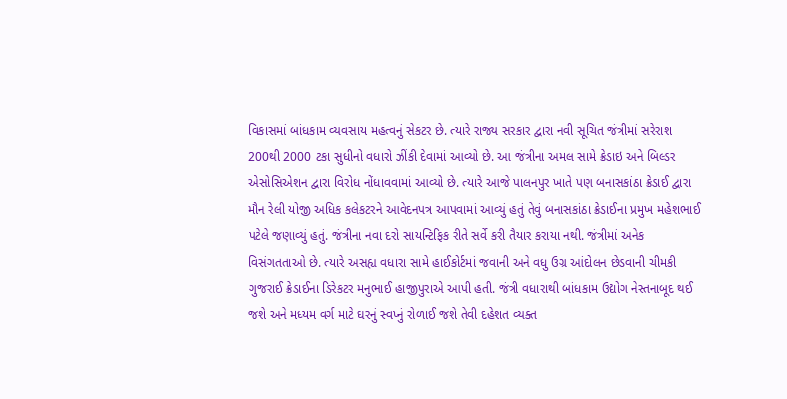વિકાસમાં બાંધકામ વ્યવસાય મહત્વનું સેકટર છે. ત્યારે રાજ્ય સરકાર દ્વારા નવી સૂચિત જંત્રીમાં સરેરાશ 200થી 2000 ટકા સુધીનો વધારો ઝીંકી દેવામાં આવ્યો છે. આ જંત્રીના અમલ સામે ક્રેડાઇ અને બિલ્ડર એસોસિએશન દ્વારા વિરોધ નોંધાવવામાં આવ્યો છે. ત્યારે આજે પાલનપુર ખાતે પણ બનાસકાંઠા ક્રેડાઈ દ્વારા મૌન રેલી યોજી અધિક કલેકટરને આવેદનપત્ર આપવામાં આવ્યું હતું તેવું બનાસકાંઠા ક્રેડાઈના પ્રમુખ મહેશભાઈ પટેલે જણાવ્યું હતું. જંત્રીના નવા દરો સાયન્ટિફિક રીતે સર્વે કરી તૈયાર કરાયા નથી. જંત્રીમાં અનેક વિસંગતતાઓ છે. ત્યારે અસહ્ય વધારા સામે હાઈકોર્ટમાં જવાની અને વધુ ઉગ્ર આંદોલન છેડવાની ચીમકી ગુજરાઈ ક્રેડાઈના ડિરેકટર મનુભાઈ હાજીપુરાએ આપી હતી. જંત્રી વધારાથી બાંધકામ ઉદ્યોગ નેસ્તનાબૂદ થઈ જશે અને મધ્યમ વર્ગ માટે ઘરનું સ્વપ્નું રોળાઈ જશે તેવી દહેશત વ્યક્ત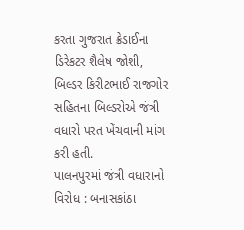કરતા ગુજરાત ક્રેડાઈના ડિરેકટર શૈલેષ જોશી, બિલ્ડર કિરીટભાઈ રાજગોર સહિતના બિલ્ડરોએ જંત્રી વધારો પરત ખેંચવાની માંગ કરી હતી.
પાલનપુરમાં જંત્રી વધારાનો વિરોધ : બનાસકાંઠા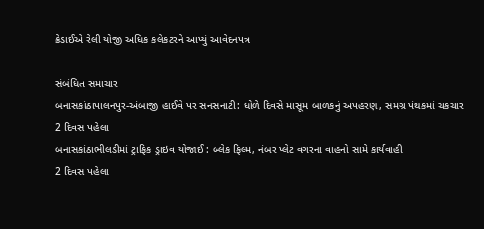ક્રેડાઈએ રેલી યોજી અધિક કલેકટરને આપ્યું આવેદનપત્ર

સંબંધિત સમાચાર
બનાસકાંઠાપાલનપુર-અંબાજી હાઈવે પર સનસનાટી: ધોળે દિવસે માસૂમ બાળકનું અપહરણ, સમગ્ર પંથકમાં ચકચાર
2 દિવસ પહેલા
બનાસકાંઠાભીલડીમાં ટ્રાફિક ડ્રાઇવ યોજાઈ : બ્લેક ફિલ્મ, નંબર પ્લેટ વગરના વાહનો સામે કાર્યવાહી
2 દિવસ પહેલા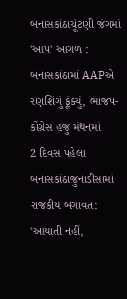બનાસકાંઠાચૂંટણી જંગમાં 'આપ' આગળ : બનાસકાંઠામાં AAPએ રણશિંગું ફૂંક્યું, ભાજપ-કોંગ્રેસ હજુ મંથનમાં
2 દિવસ પહેલા
બનાસકાંઠાજુનાડીસામાં રાજકીય બગાવત: 'આયાતી નહીં,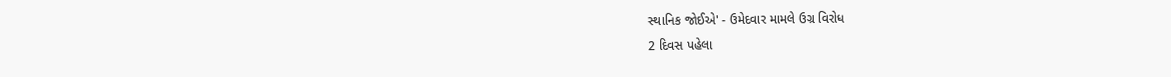સ્થાનિક જોઈએ' - ઉમેદવાર મામલે ઉગ્ર વિરોધ
2 દિવસ પહેલા